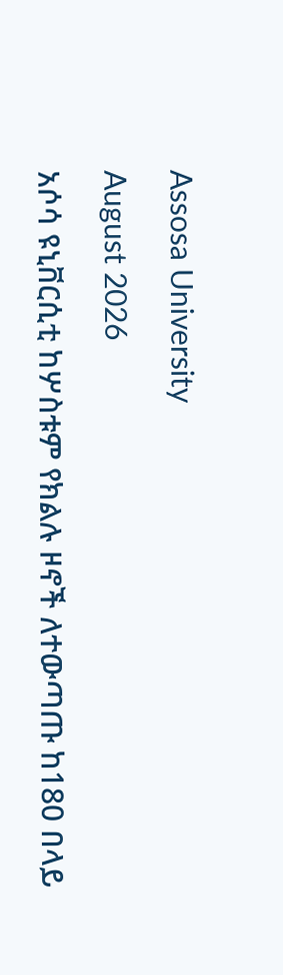Assosa University

August 2026

አሶሳ ዩኒቨርሲቲ ከሦስቱም የክልሉ ዞኖች ለተውጣጡ ከ180 በላይ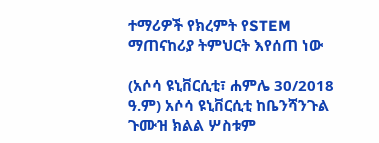ተማሪዎች የክረምት የSTEM ማጠናከሪያ ትምህርት እየሰጠ ነው

(አሶሳ ዩኒቨርሲቲ፣ ሐምሌ 30/2018 ዓ.ም) አሶሳ ዩኒቨርሲቲ ከቤንሻንጉል ጉሙዝ ክልል ሦስቱም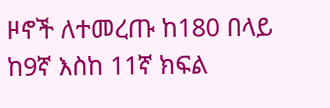ዞኖች ለተመረጡ ከ180 በላይ ከ9ኛ እስከ 11ኛ ክፍል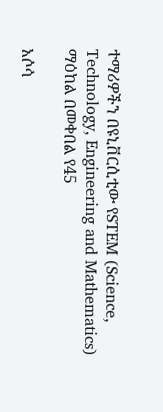ተማሪዎችን በዩኒቨርሲቲው የSTEM (Science, Technology, Engineering and Mathematics) ማዕከል በመቀበል የ45

አሶሳ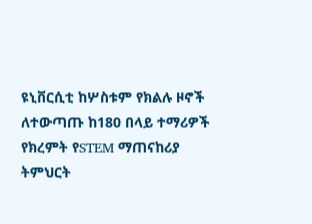ዩኒቨርሲቲ ከሦስቱም የክልሉ ዞኖች ለተውጣጡ ከ180 በላይ ተማሪዎች የክረምት የSTEM ማጠናከሪያ ትምህርት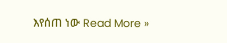እየሰጠ ነው Read More »